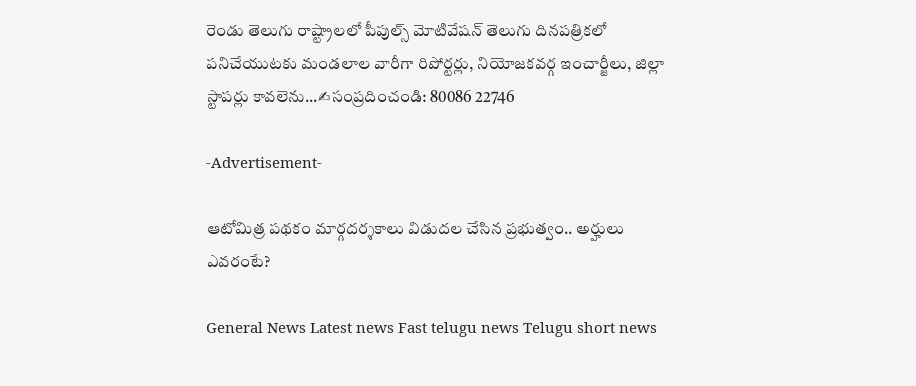రెండు తెలుగు రాష్ట్రాలలో పీపుల్స్ మోటివేషన్ తెలుగు దినపత్రికలో పనిచేయుటకు మండలాల వారీగా రిపోర్టర్లు, నియోజకవర్గ ఇంచార్జీలు, జిల్లా స్టాపర్లు కావలెను...✍సంప్రదించండి: 80086 22746

-Advertisement-

ఆటోమిత్ర పథకం మార్గదర్శకాలు విడుదల చేసిన ప్రభుత్వం.. అర్హులు ఎవరంటే?

General News Latest news Fast telugu news Telugu short news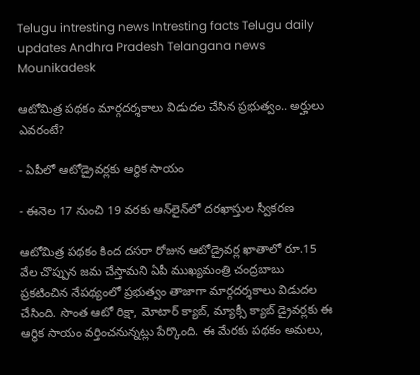Telugu intresting news Intresting facts Telugu daily updates Andhra Pradesh Telangana news
Mounikadesk

ఆటోమిత్ర పథకం మార్గదర్శకాలు విడుదల చేసిన ప్రభుత్వం.. అర్హులు ఎవరంటే?

- ఏపీలో ఆటోడ్రైవర్లకు ఆర్థిక సాయం

- ఈనెల 17 నుంచి 19 వరకు ఆన్‌లైన్‌లో దరఖాస్తుల స్వీకరణ

ఆటోమిత్ర పథకం కింద దసరా రోజున ఆటోడ్రైవర్ల ఖాతాలో రూ.15 వేల చొప్పున జమ చేస్తామని ఏపీ ముఖ్యమంత్రి చంద్రబాబు ప్రకటించిన నేపథ్యంలో ప్రభుత్వం తాజాగా మార్గదర్శకాలు విడుదల చేసింది. సొంత ఆటో రిక్షా, మోటార్ క్యాబ్, మ్యాక్సీ క్యాబ్ డ్రైవర్లకు ఈ ఆర్థిక సాయం వర్తించనున్నట్లు పేర్కొంది. ఈ మేరకు పథకం అమలు,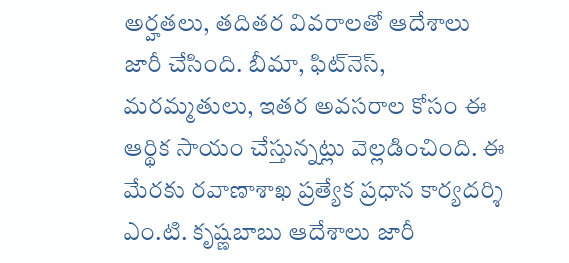అర్హతలు, తదితర వివరాలతో ఆదేశాలు జారీ చేసింది. బీమా, ఫిట్‌నెస్‌, మరమ్మతులు, ఇతర అవసరాల కోసం ఈ ఆర్థిక సాయం చేస్తున్నట్లు వెల్లడించింది. ఈ మేరకు రవాణాశాఖ ప్రత్యేక ప్రధాన కార్యదర్శి ఎం.టి. కృష్ణబాబు ఆదేశాలు జారీ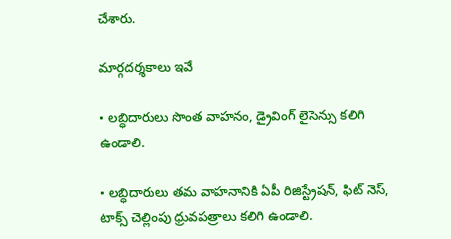చేశారు.

మార్గదర్శకాలు ఇవే

• లబ్ధిదారులు సొంత వాహనం, డ్రైవింగ్ లైసెన్సు కలిగి ఉండాలి.

• లబ్ధిదారులు తమ వాహనానికి ఏపీ రిజిస్ట్రేషన్, ఫిట్ నెస్, టాక్స్ చెల్లింపు ధ్రువపత్రాలు కలిగి ఉండాలి.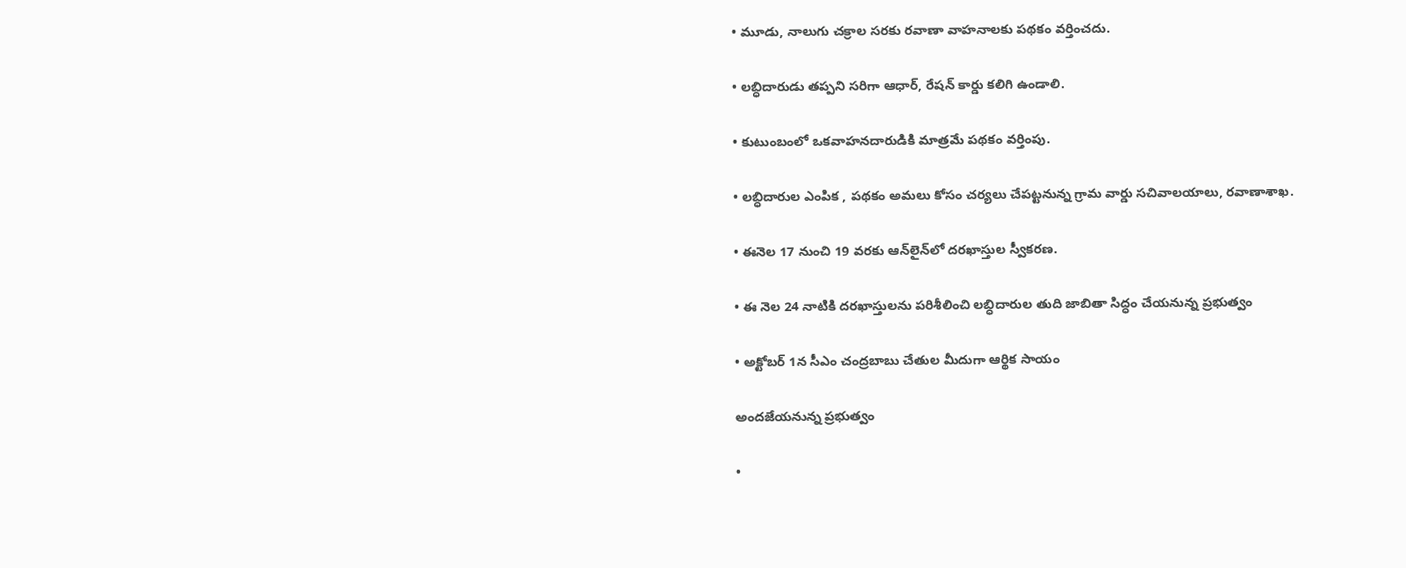• మూడు, నాలుగు చక్రాల సరకు రవాణా వాహనాలకు పథకం వర్తించదు.

• లబ్ధిదారుడు తప్పని సరిగా ఆధార్, రేషన్ కార్డు కలిగి ఉండాలి.

• కుటుంబంలో ఒకవాహనదారుడికి మాత్రమే పథకం వర్తింపు.

• లబ్ధిదారుల ఎంపిక , పథకం అమలు కోసం చర్యలు చేపట్టనున్న గ్రామ వార్డు సచివాలయాలు, రవాణాశాఖ.

• ఈనెల 17 నుంచి 19 వరకు ఆన్‌లైన్‌లో దరఖాస్తుల స్వీకరణ.

• ఈ నెల 24 నాటికి దరఖాస్తులను పరిశీలించి లబ్ధిదారుల తుది జాబితా సిద్ధం చేయనున్న ప్రభుత్వం

• అక్టోబర్ 1న సీఎం చంద్రబాబు చేతుల మీదుగా ఆర్థిక సాయం

అందజేయనున్న ప్రభుత్వం

•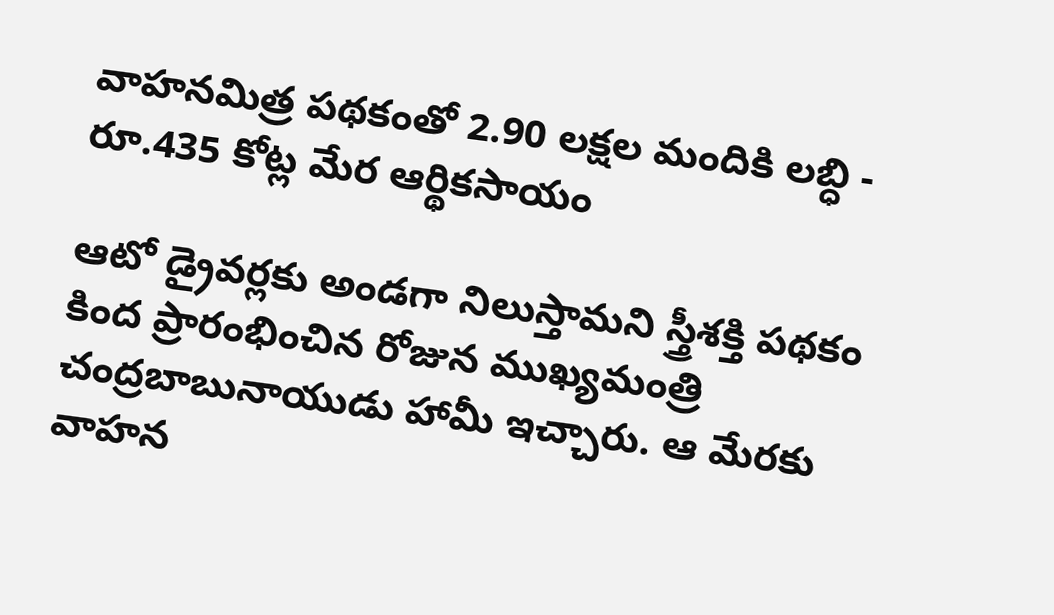వాహనమిత్ర పథకంతో 2.90 లక్షల మందికి లబ్ధి - రూ.435 కోట్ల మేర ఆర్థికసాయం

ఆటో డ్రైవర్లకు అండగా నిలుస్తామని స్త్రీశక్తి పథకం కింద ప్రారంభించిన రోజున ముఖ్యమంత్రి చంద్రబాబునాయుడు హామీ ఇచ్చారు. ఆ మేరకు వాహన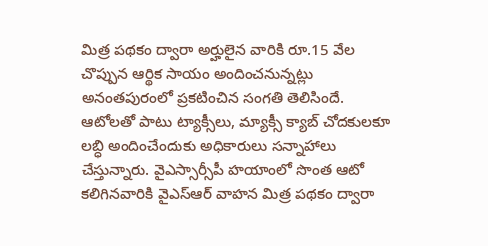మిత్ర పథకం ద్వారా అర్హులైన వారికి రూ.15 వేల చొప్పున ఆర్థిక సాయం అందించనున్నట్లు అనంతపురంలో ప్రకటించిన సంగతి తెలిసిందే. ఆటోలతో పాటు ట్యాక్సీలు, మ్యాక్సీ క్యాబ్‌ చోదకులకూ లబ్ధి అందించేందుకు అధికారులు సన్నాహాలు చేస్తున్నారు. వైఎస్సార్సీపీ హయాంలో సొంత ఆటో కలిగినవారికి వైఎస్‌ఆర్‌ వాహన మిత్ర పథకం ద్వారా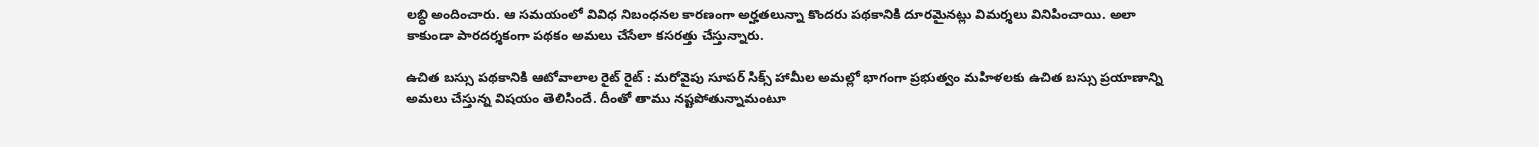లబ్ధి అందించారు. ఆ సమయంలో వివిధ నిబంధనల కారణంగా అర్హతలున్నా కొందరు పథకానికి దూరమైనట్లు విమర్శలు వినిపించాయి. అలా కాకుండా పారదర్శకంగా పథకం అమలు చేసేలా కసరత్తు చేస్తున్నారు.

ఉచిత బస్సు పథకానికి ఆటోవాలాల రైట్‌ రైట్‌ : మరోవైపు సూపర్‌ సిక్స్‌ హామీల అమల్లో భాగంగా ప్రభుత్వం మహిళలకు ఉచిత బస్సు ప్రయాణాన్ని అమలు చేస్తున్న విషయం తెలిసిందే. దీంతో తాము నష్టపోతున్నామంటూ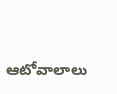ఆటోవాలాలు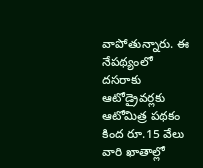వాపోతున్నారు. ఈ నేపథ్యంలో దసరాకు ఆటోడ్రైవర్లకు ఆటోమిత్ర పథకం కింద రూ.15 వేలు వారి ఖాతాల్లో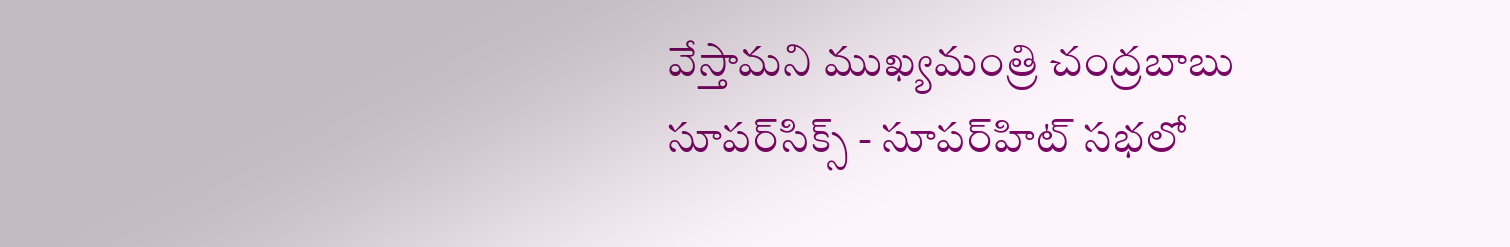వేస్తామని ముఖ్యమంత్రి చంద్రబాబు సూపర్‌సిక్స్‌ - సూపర్‌హిట్‌ సభలో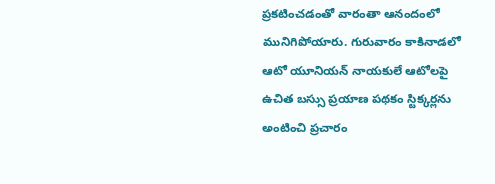ప్రకటించడంతో వారంతా ఆనందంలో మునిగిపోయారు. గురువారం కాకినాడలో ఆటో యూనియన్‌ నాయకులే ఆటోలపై ఉచిత బస్సు ప్రయాణ పథకం స్టిక్కర్లను అంటించి ప్రచారం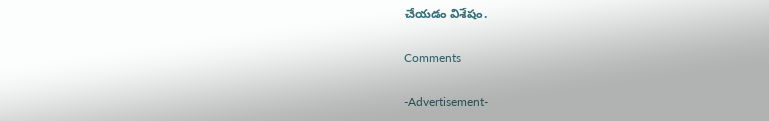చేయడం విశేషం.

Comments

-Advertisement-